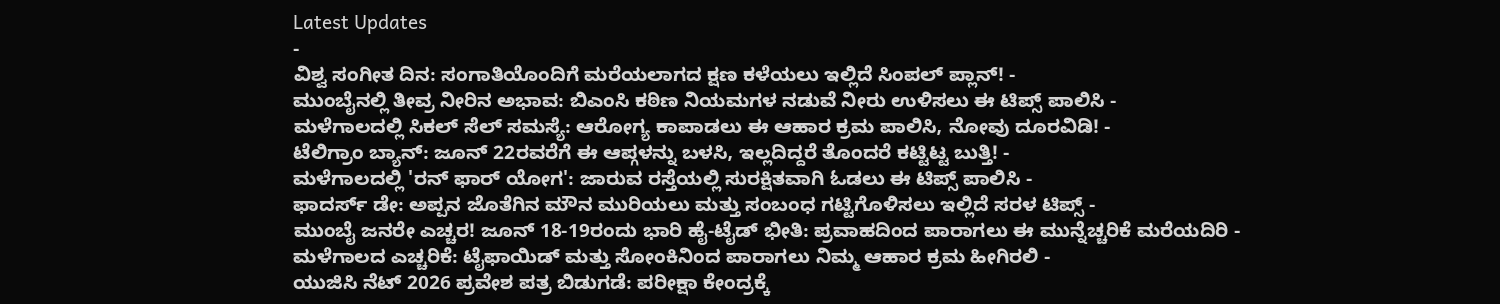Latest Updates
-
ವಿಶ್ವ ಸಂಗೀತ ದಿನ: ಸಂಗಾತಿಯೊಂದಿಗೆ ಮರೆಯಲಾಗದ ಕ್ಷಣ ಕಳೆಯಲು ಇಲ್ಲಿದೆ ಸಿಂಪಲ್ ಪ್ಲಾನ್! -
ಮುಂಬೈನಲ್ಲಿ ತೀವ್ರ ನೀರಿನ ಅಭಾವ: ಬಿಎಂಸಿ ಕಠಿಣ ನಿಯಮಗಳ ನಡುವೆ ನೀರು ಉಳಿಸಲು ಈ ಟಿಪ್ಸ್ ಪಾಲಿಸಿ -
ಮಳೆಗಾಲದಲ್ಲಿ ಸಿಕಲ್ ಸೆಲ್ ಸಮಸ್ಯೆ: ಆರೋಗ್ಯ ಕಾಪಾಡಲು ಈ ಆಹಾರ ಕ್ರಮ ಪಾಲಿಸಿ, ನೋವು ದೂರವಿಡಿ! -
ಟೆಲಿಗ್ರಾಂ ಬ್ಯಾನ್: ಜೂನ್ 22ರವರೆಗೆ ಈ ಆಪ್ಗಳನ್ನು ಬಳಸಿ, ಇಲ್ಲದಿದ್ದರೆ ತೊಂದರೆ ಕಟ್ಟಿಟ್ಟ ಬುತ್ತಿ! -
ಮಳೆಗಾಲದಲ್ಲಿ 'ರನ್ ಫಾರ್ ಯೋಗ': ಜಾರುವ ರಸ್ತೆಯಲ್ಲಿ ಸುರಕ್ಷಿತವಾಗಿ ಓಡಲು ಈ ಟಿಪ್ಸ್ ಪಾಲಿಸಿ -
ಫಾದರ್ಸ್ ಡೇ: ಅಪ್ಪನ ಜೊತೆಗಿನ ಮೌನ ಮುರಿಯಲು ಮತ್ತು ಸಂಬಂಧ ಗಟ್ಟಿಗೊಳಿಸಲು ಇಲ್ಲಿದೆ ಸರಳ ಟಿಪ್ಸ್ -
ಮುಂಬೈ ಜನರೇ ಎಚ್ಚರ! ಜೂನ್ 18-19ರಂದು ಭಾರಿ ಹೈ-ಟೈಡ್ ಭೀತಿ: ಪ್ರವಾಹದಿಂದ ಪಾರಾಗಲು ಈ ಮುನ್ನೆಚ್ಚರಿಕೆ ಮರೆಯದಿರಿ -
ಮಳೆಗಾಲದ ಎಚ್ಚರಿಕೆ: ಟೈಫಾಯಿಡ್ ಮತ್ತು ಸೋಂಕಿನಿಂದ ಪಾರಾಗಲು ನಿಮ್ಮ ಆಹಾರ ಕ್ರಮ ಹೀಗಿರಲಿ -
ಯುಜಿಸಿ ನೆಟ್ 2026 ಪ್ರವೇಶ ಪತ್ರ ಬಿಡುಗಡೆ: ಪರೀಕ್ಷಾ ಕೇಂದ್ರಕ್ಕೆ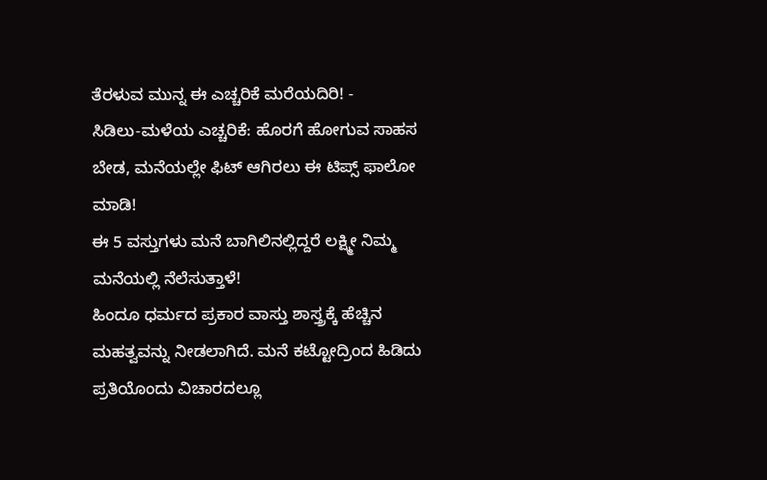ತೆರಳುವ ಮುನ್ನ ಈ ಎಚ್ಚರಿಕೆ ಮರೆಯದಿರಿ! -
ಸಿಡಿಲು-ಮಳೆಯ ಎಚ್ಚರಿಕೆ: ಹೊರಗೆ ಹೋಗುವ ಸಾಹಸ ಬೇಡ, ಮನೆಯಲ್ಲೇ ಫಿಟ್ ಆಗಿರಲು ಈ ಟಿಪ್ಸ್ ಫಾಲೋ ಮಾಡಿ!
ಈ 5 ವಸ್ತುಗಳು ಮನೆ ಬಾಗಿಲಿನಲ್ಲಿದ್ದರೆ ಲಕ್ಷ್ಮೀ ನಿಮ್ಮ ಮನೆಯಲ್ಲಿ ನೆಲೆಸುತ್ತಾಳೆ!
ಹಿಂದೂ ಧರ್ಮದ ಪ್ರಕಾರ ವಾಸ್ತು ಶಾಸ್ತ್ರಕ್ಕೆ ಹೆಚ್ಚಿನ ಮಹತ್ವವನ್ನು ನೀಡಲಾಗಿದೆ. ಮನೆ ಕಟ್ಟೋದ್ರಿಂದ ಹಿಡಿದು ಪ್ರತಿಯೊಂದು ವಿಚಾರದಲ್ಲೂ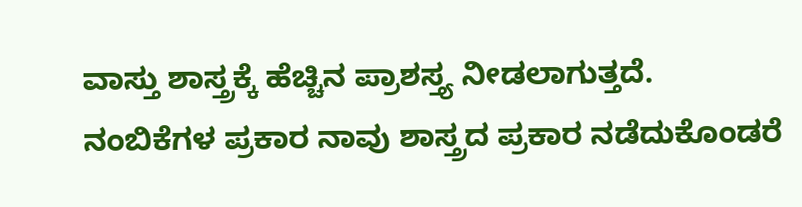ವಾಸ್ತು ಶಾಸ್ತ್ರಕ್ಕೆ ಹೆಚ್ಚಿನ ಪ್ರಾಶಸ್ತ್ಯ ನೀಡಲಾಗುತ್ತದೆ. ನಂಬಿಕೆಗಳ ಪ್ರಕಾರ ನಾವು ಶಾಸ್ತ್ರದ ಪ್ರಕಾರ ನಡೆದುಕೊಂಡರೆ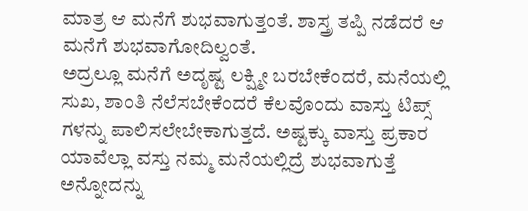ಮಾತ್ರ ಆ ಮನೆಗೆ ಶುಭವಾಗುತ್ತಂತೆ. ಶಾಸ್ತ್ರ ತಪ್ಪಿ ನಡೆದರೆ ಆ ಮನೆಗೆ ಶುಭವಾಗೋದಿಲ್ವಂತೆ.
ಅದ್ರಲ್ಲೂ ಮನೆಗೆ ಅದೃಷ್ಟ ಲಕ್ಷ್ಮೀ ಬರಬೇಕೆಂದರೆ, ಮನೆಯಲ್ಲಿ ಸುಖ, ಶಾಂತಿ ನೆಲೆಸಬೇಕೆಂದರೆ ಕೆಲವೊಂದು ವಾಸ್ತು ಟಿಪ್ಸ್ ಗಳನ್ನು ಪಾಲಿಸಲೇಬೇಕಾಗುತ್ತದೆ. ಅಷ್ಟಕ್ಕು ವಾಸ್ತು ಪ್ರಕಾರ ಯಾವೆಲ್ಲಾ ವಸ್ತು ನಮ್ಮ ಮನೆಯಲ್ಲಿದ್ರೆ ಶುಭವಾಗುತ್ತೆ ಅನ್ನೋದನ್ನು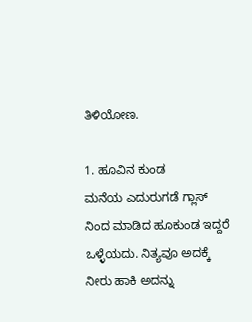ತಿಳಿಯೋಣ.

1. ಹೂವಿನ ಕುಂಡ
ಮನೆಯ ಎದುರುಗಡೆ ಗ್ಲಾಸ್ ನಿಂದ ಮಾಡಿದ ಹೂಕುಂಡ ಇದ್ದರೆ ಒಳ್ಳೆಯದು. ನಿತ್ಯವೂ ಅದಕ್ಕೆ ನೀರು ಹಾಕಿ ಅದನ್ನು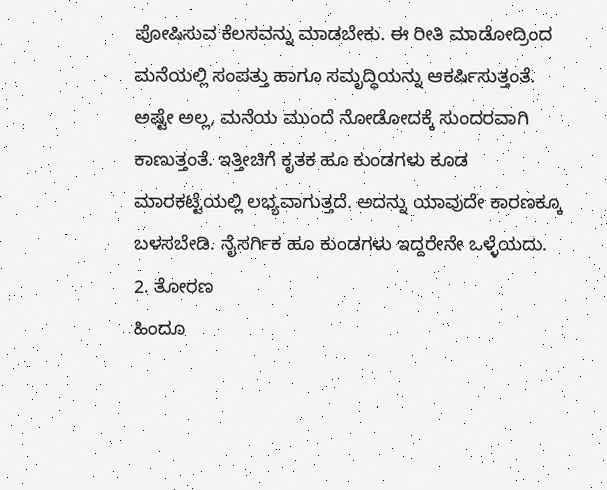ಪೋಷಿಸುವ ಕೆಲಸವನ್ನು ಮಾಡಬೇಕು. ಈ ರೀತಿ ಮಾಡೋದ್ರಿಂದ ಮನೆಯಲ್ಲಿ ಸಂಪತ್ತು ಹಾಗೂ ಸಮೃದ್ಧಿಯನ್ನು ಆಕರ್ಷಿಸುತ್ತಂತೆ. ಅಷ್ಟೇ ಅಲ್ಲ, ಮನೆಯ ಮುಂದೆ ನೋಡೋದಕ್ಕೆ ಸುಂದರವಾಗಿ ಕಾಣುತ್ತಂತೆ. ಇತ್ತೀಚಿಗೆ ಕೃತಕ ಹೂ ಕುಂಡಗಳು ಕೂಡ ಮಾರಕಟ್ಟೆಯಲ್ಲಿ ಲಭ್ಯವಾಗುತ್ತದೆ. ಅದನ್ನು ಯಾವುದೇ ಕಾರಣಕ್ಕೂ ಬಳಸಬೇಡಿ. ನೈಸರ್ಗಿಕ ಹೂ ಕುಂಡಗಳು ಇದ್ದರೇನೇ ಒಳ್ಳೆಯದು.
2. ತೋರಣ
ಹಿಂದೂ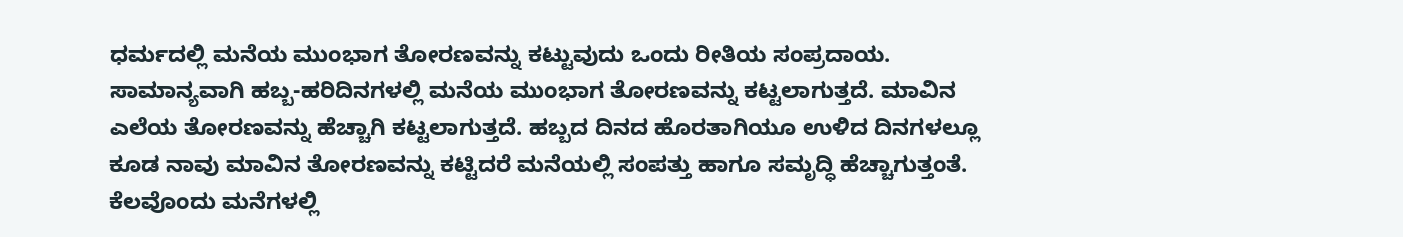ಧರ್ಮದಲ್ಲಿ ಮನೆಯ ಮುಂಭಾಗ ತೋರಣವನ್ನು ಕಟ್ಟುವುದು ಒಂದು ರೀತಿಯ ಸಂಪ್ರದಾಯ. ಸಾಮಾನ್ಯವಾಗಿ ಹಬ್ಬ-ಹರಿದಿನಗಳಲ್ಲಿ ಮನೆಯ ಮುಂಭಾಗ ತೋರಣವನ್ನು ಕಟ್ಟಲಾಗುತ್ತದೆ. ಮಾವಿನ ಎಲೆಯ ತೋರಣವನ್ನು ಹೆಚ್ಚಾಗಿ ಕಟ್ಟಲಾಗುತ್ತದೆ. ಹಬ್ಬದ ದಿನದ ಹೊರತಾಗಿಯೂ ಉಳಿದ ದಿನಗಳಲ್ಲೂ ಕೂಡ ನಾವು ಮಾವಿನ ತೋರಣವನ್ನು ಕಟ್ಟಿದರೆ ಮನೆಯಲ್ಲಿ ಸಂಪತ್ತು ಹಾಗೂ ಸಮೃದ್ಧಿ ಹೆಚ್ಚಾಗುತ್ತಂತೆ.
ಕೆಲವೊಂದು ಮನೆಗಳಲ್ಲಿ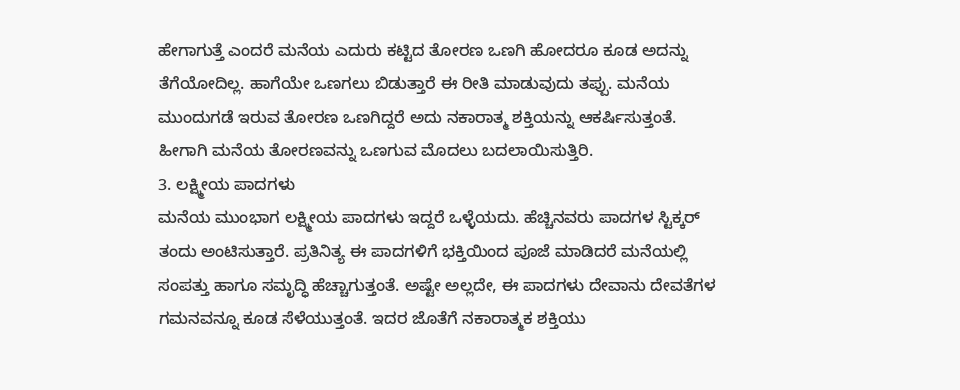ಹೇಗಾಗುತ್ತೆ ಎಂದರೆ ಮನೆಯ ಎದುರು ಕಟ್ಟಿದ ತೋರಣ ಒಣಗಿ ಹೋದರೂ ಕೂಡ ಅದನ್ನು ತೆಗೆಯೋದಿಲ್ಲ. ಹಾಗೆಯೇ ಒಣಗಲು ಬಿಡುತ್ತಾರೆ ಈ ರೀತಿ ಮಾಡುವುದು ತಪ್ಪು. ಮನೆಯ ಮುಂದುಗಡೆ ಇರುವ ತೋರಣ ಒಣಗಿದ್ದರೆ ಅದು ನಕಾರಾತ್ಮ ಶಕ್ತಿಯನ್ನು ಆಕರ್ಷಿಸುತ್ತಂತೆ. ಹೀಗಾಗಿ ಮನೆಯ ತೋರಣವನ್ನು ಒಣಗುವ ಮೊದಲು ಬದಲಾಯಿಸುತ್ತಿರಿ.
3. ಲಕ್ಷ್ಮೀಯ ಪಾದಗಳು
ಮನೆಯ ಮುಂಭಾಗ ಲಕ್ಷ್ಮೀಯ ಪಾದಗಳು ಇದ್ದರೆ ಒಳ್ಳೆಯದು. ಹೆಚ್ಚಿನವರು ಪಾದಗಳ ಸ್ಟಿಕ್ಕರ್ ತಂದು ಅಂಟಿಸುತ್ತಾರೆ. ಪ್ರತಿನಿತ್ಯ ಈ ಪಾದಗಳಿಗೆ ಭಕ್ತಿಯಿಂದ ಪೂಜೆ ಮಾಡಿದರೆ ಮನೆಯಲ್ಲಿ ಸಂಪತ್ತು ಹಾಗೂ ಸಮೃದ್ಧಿ ಹೆಚ್ಚಾಗುತ್ತಂತೆ. ಅಷ್ಟೇ ಅಲ್ಲದೇ, ಈ ಪಾದಗಳು ದೇವಾನು ದೇವತೆಗಳ ಗಮನವನ್ನೂ ಕೂಡ ಸೆಳೆಯುತ್ತಂತೆ. ಇದರ ಜೊತೆಗೆ ನಕಾರಾತ್ಮಕ ಶಕ್ತಿಯು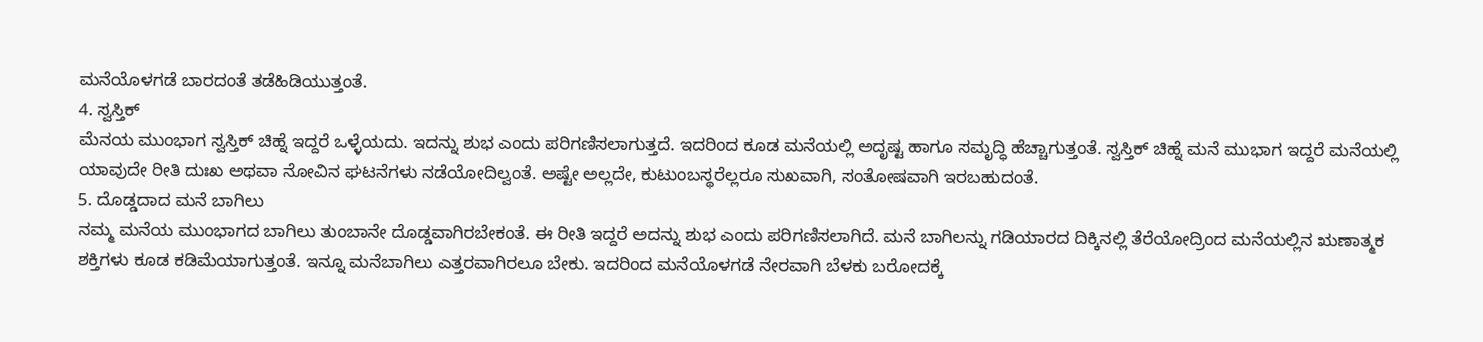ಮನೆಯೊಳಗಡೆ ಬಾರದಂತೆ ತಡೆಹಿಡಿಯುತ್ತಂತೆ.
4. ಸ್ವಸ್ತಿಕ್
ಮೆನಯ ಮುಂಭಾಗ ಸ್ವಸ್ತಿಕ್ ಚಿಹ್ನೆ ಇದ್ದರೆ ಒಳ್ಳೆಯದು. ಇದನ್ನು ಶುಭ ಎಂದು ಪರಿಗಣಿಸಲಾಗುತ್ತದೆ. ಇದರಿಂದ ಕೂಡ ಮನೆಯಲ್ಲಿ ಅದೃಷ್ಟ ಹಾಗೂ ಸಮೃದ್ಧಿ ಹೆಚ್ಚಾಗುತ್ತಂತೆ. ಸ್ವಸ್ತಿಕ್ ಚಿಹ್ನೆ ಮನೆ ಮುಭಾಗ ಇದ್ದರೆ ಮನೆಯಲ್ಲಿ ಯಾವುದೇ ರೀತಿ ದುಃಖ ಅಥವಾ ನೋವಿನ ಘಟನೆಗಳು ನಡೆಯೋದಿಲ್ವಂತೆ. ಅಷ್ಟೇ ಅಲ್ಲದೇ, ಕುಟುಂಬಸ್ಥರೆಲ್ಲರೂ ಸುಖವಾಗಿ, ಸಂತೋಷವಾಗಿ ಇರಬಹುದಂತೆ.
5. ದೊಡ್ಡದಾದ ಮನೆ ಬಾಗಿಲು
ನಮ್ಮ ಮನೆಯ ಮುಂಭಾಗದ ಬಾಗಿಲು ತುಂಬಾನೇ ದೊಡ್ಡವಾಗಿರಬೇಕಂತೆ. ಈ ರೀತಿ ಇದ್ದರೆ ಅದನ್ನು ಶುಭ ಎಂದು ಪರಿಗಣಿಸಲಾಗಿದೆ. ಮನೆ ಬಾಗಿಲನ್ನು ಗಡಿಯಾರದ ದಿಕ್ಕಿನಲ್ಲಿ ತೆರೆಯೋದ್ರಿಂದ ಮನೆಯಲ್ಲಿನ ಋಣಾತ್ಮಕ ಶಕ್ತಿಗಳು ಕೂಡ ಕಡಿಮೆಯಾಗುತ್ತಂತೆ. ಇನ್ನೂ ಮನೆಬಾಗಿಲು ಎತ್ತರವಾಗಿರಲೂ ಬೇಕು. ಇದರಿಂದ ಮನೆಯೊಳಗಡೆ ನೇರವಾಗಿ ಬೆಳಕು ಬರೋದಕ್ಕೆ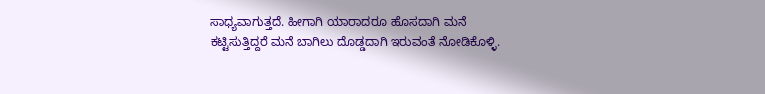ಸಾಧ್ಯವಾಗುತ್ತದೆ. ಹೀಗಾಗಿ ಯಾರಾದರೂ ಹೊಸದಾಗಿ ಮನೆ ಕಟ್ಟಿಸುತ್ತಿದ್ದರೆ ಮನೆ ಬಾಗಿಲು ದೊಡ್ಡದಾಗಿ ಇರುವಂತೆ ನೋಡಿಕೊಳ್ಳಿ.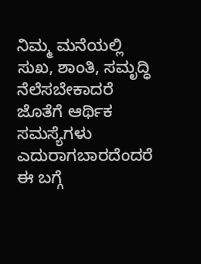ನಿಮ್ಮ ಮನೆಯಲ್ಲಿ ಸುಖ, ಶಾಂತಿ, ಸಮೃದ್ಧಿ ನೆಲೆಸಬೇಕಾದರೆ ಜೊತೆಗೆ ಆರ್ಥಿಕ ಸಮಸ್ಯೆಗಳು ಎದುರಾಗಬಾರದೆಂದರೆ ಈ ಬಗ್ಗೆ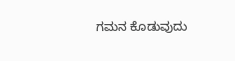ಗಮನ ಕೊಡುವುದು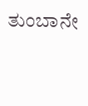ತುಂಬಾನೇ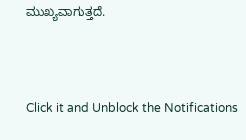ಮುಖ್ಯವಾಗುತ್ತದೆ.



Click it and Unblock the Notifications